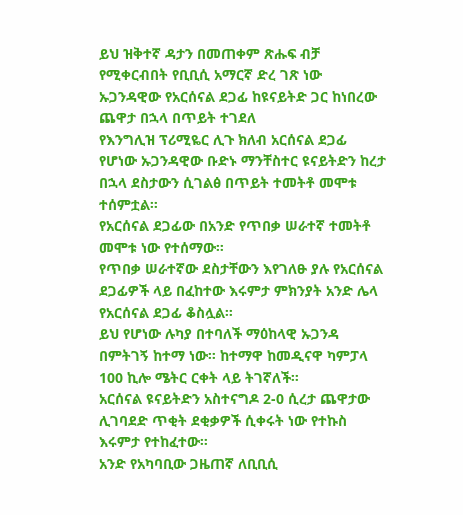ይህ ዝቅተኛ ዳታን በመጠቀም ጽሑፍ ብቻ የሚቀርብበት የቢቢሲ አማርኛ ድረ ገጽ ነው
ኡጋንዳዊው የአርሰናል ደጋፊ ከዩናይትድ ጋር ከነበረው ጨዋታ በኋላ በጥይት ተገደለ
የእንግሊዝ ፕሪሚዬር ሊጉ ክለብ አርሰናል ደጋፊ የሆነው ኡጋንዳዊው ቡድኑ ማንቸስተር ዩናይትድን ከረታ በኋላ ደስታውን ሲገልፅ በጥይት ተመትቶ መሞቱ ተሰምቷል።
የአርሰናል ደጋፊው በአንድ የጥበቃ ሠራተኛ ተመትቶ መሞቱ ነው የተሰማው።
የጥበቃ ሠራተኛው ደስታቸውን እየገለፁ ያሉ የአርሰናል ደጋፊዎች ላይ በፈከተው እሩምታ ምክንያት አንድ ሌላ የአርሰናል ደጋፊ ቆስሏል።
ይህ የሆነው ሉካያ በተባለች ማዕከላዊ ኡጋንዳ በምትገኝ ከተማ ነው። ከተማዋ ከመዲናዋ ካምፓላ 100 ኪሎ ሜትር ርቀት ላይ ትገኛለች።
አርሰናል ዩናይትድን አስተናግዶ 2-0 ሲረታ ጨዋታው ሊገባደድ ጥቂት ደቂቃዎች ሲቀሩት ነው የተኩስ እሩምታ የተከፈተው።
አንድ የአካባቢው ጋዜጠኛ ለቢቢሲ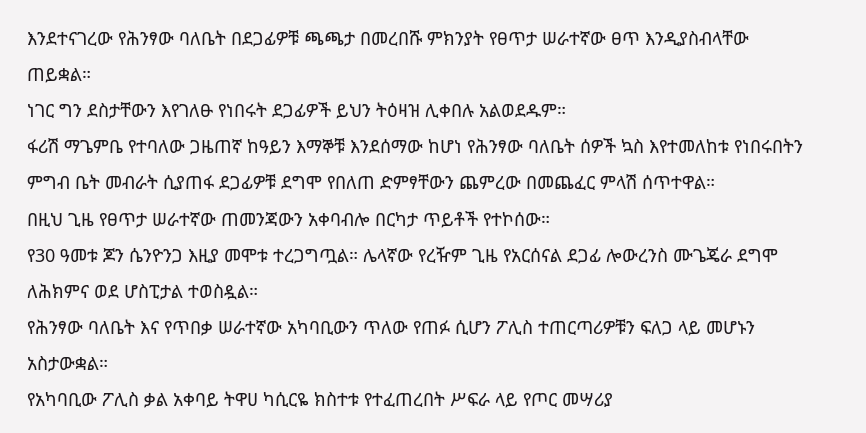እንደተናገረው የሕንፃው ባለቤት በደጋፊዎቹ ጫጫታ በመረበሹ ምክንያት የፀጥታ ሠራተኛው ፀጥ እንዲያስብላቸው ጠይቋል።
ነገር ግን ደስታቸውን እየገለፁ የነበሩት ደጋፊዎች ይህን ትዕዛዝ ሊቀበሉ አልወደዱም።
ፋሪሽ ማጌምቤ የተባለው ጋዜጠኛ ከዓይን እማኞቹ እንደሰማው ከሆነ የሕንፃው ባለቤት ሰዎች ኳስ እየተመለከቱ የነበሩበትን ምግብ ቤት መብራት ሲያጠፋ ደጋፊዎቹ ደግሞ የበለጠ ድምፃቸውን ጨምረው በመጨፈር ምላሽ ሰጥተዋል።
በዚህ ጊዜ የፀጥታ ሠራተኛው ጠመንጃውን አቀባብሎ በርካታ ጥይቶች የተኮሰው።
የ30 ዓመቱ ጆን ሴንዮንጋ እዚያ መሞቱ ተረጋግጧል። ሌላኛው የረዥም ጊዜ የአርሰናል ደጋፊ ሎውረንስ ሙጌጄራ ደግሞ ለሕክምና ወደ ሆስፒታል ተወስዷል።
የሕንፃው ባለቤት እና የጥበቃ ሠራተኛው አካባቢውን ጥለው የጠፉ ሲሆን ፖሊስ ተጠርጣሪዎቹን ፍለጋ ላይ መሆኑን አስታውቋል።
የአካባቢው ፖሊስ ቃል አቀባይ ትዋሀ ካሲርዬ ክስተቱ የተፈጠረበት ሥፍራ ላይ የጦር መሣሪያ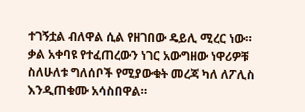ተገኝቷል ብለዋል ሲል የዘገበው ዴይሊ ሚረር ነው።
ቃል አቀባዩ የተፈጠረውን ነገር አውግዘው ነዋሪዎቹ ስለሁለቱ ግለሰቦች የሚያውቁት መረጃ ካለ ለፖሊስ እንዲጠቁሙ አሳስበዋል።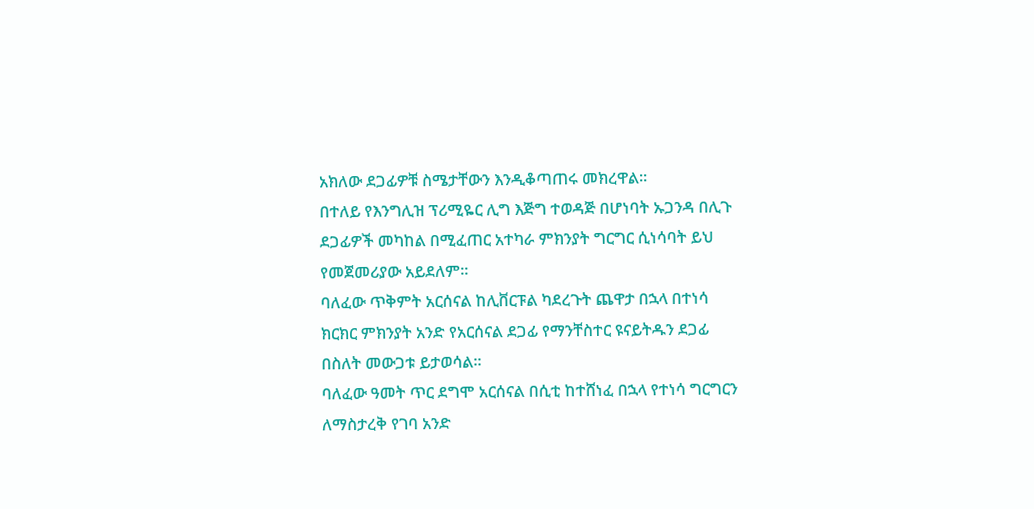አክለው ደጋፊዎቹ ስሜታቸውን እንዲቆጣጠሩ መክረዋል።
በተለይ የእንግሊዝ ፕሪሚዬር ሊግ እጅግ ተወዳጅ በሆነባት ኡጋንዳ በሊጉ ደጋፊዎች መካከል በሚፈጠር አተካራ ምክንያት ግርግር ሲነሳባት ይህ የመጀመሪያው አይደለም።
ባለፈው ጥቅምት አርሰናል ከሊቨርፑል ካደረጉት ጨዋታ በኋላ በተነሳ ክርክር ምክንያት አንድ የአርሰናል ደጋፊ የማንቸስተር ዩናይትዱን ደጋፊ በስለት መውጋቱ ይታወሳል።
ባለፈው ዓመት ጥር ደግሞ አርሰናል በሲቲ ከተሸነፈ በኋላ የተነሳ ግርግርን ለማስታረቅ የገባ አንድ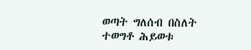ወጣት ግለሰብ በስለት ተወግቶ ሕይወቱ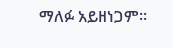ማለፉ አይዘነጋም።